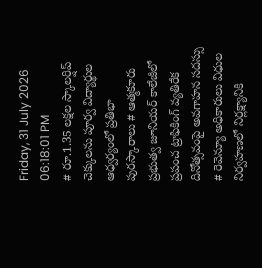Friday, 31 July 2026 06:18:01 PM
# రూ.1.35 లక్షల స్కాలర్షిప్ చెక్కులను పూర్వ విద్యార్థుల ఆధ్వర్యంలో ప్రతిభా పురస్కారాలు # ఆత్మకూరు ప్రభుత్వ జూనియర్ కాలేజీలో ప్రపంచ ట్రాఫికింగ్ వ్యతిరేక దినోత్సవంపై అవగాహన సదస్సు # రెవెన్యూ అధికారులు విధుల నిర్వహణలో నిర్లక్ష్యానికి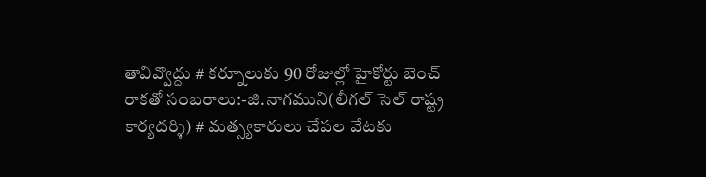తావివ్వొద్దు # కర్నూలుకు 90 రోజుల్లో హైకోర్టు బెంచ్ రాకతో సంబరాలు:-జి.నాగముని(లీగల్ సెల్ రాష్ట్ర కార్యదర్శి) # మత్స్యకారులు చేపల వేటకు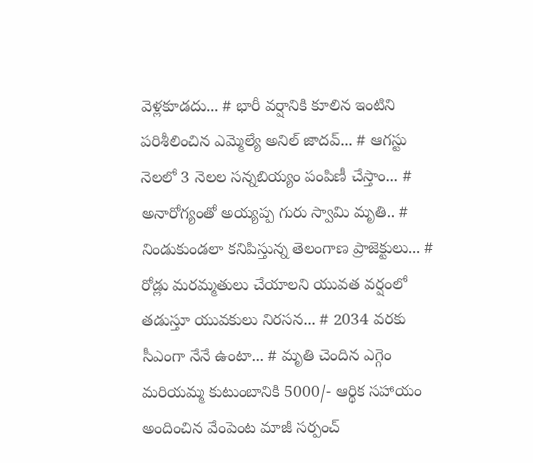వెళ్లకూడదు... # భారీ వర్షానికి కూలిన ఇంటిని పరిశీలించిన ఎమ్మెల్యే అనిల్ జాదవ్... # ఆగస్టు నెలలో 3 నెలల సన్నబియ్యం పంపిణీ చేస్తాం... # అనారోగ్యంతో అయ్యప్ప గురు స్వామి మృతి.. # నిండుకుండలా కనిపిస్తున్న తెలంగాణ ప్రాజెక్టులు... # రోడ్లు మరమ్మతులు చేయాలని యువత వర్షంలో తడుస్తూ యువకులు నిరసన... # 2034 వరకు సీఎంగా నేనే ఉంటా... # మృతి చెందిన ఎగ్గెం మరియమ్మ కుటుంబానికి 5000/- ఆర్థిక సహాయం అందించిన వేంపెంట మాజీ సర్పంచ్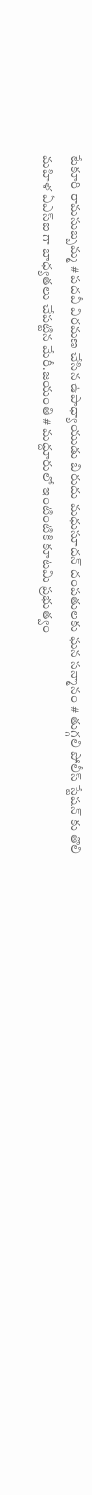టేకూరి రామసుబ్బమ్మ # పదవీ విరమణ చేసిన ఉపాధ్యాయుడు బిరుదు మధుసూదన్ దంపతులకు ఘన సన్మానం # తుగ్గలి పోలీస్ స్టేషన్ కు తొలి మహిళ ఏఎస్ఐ గా బాధ్యతలు చేపట్టిన మేరీ.జయంతి # మద్దూరులో ఇంటింటికి కూటమి ప్రభుత్వం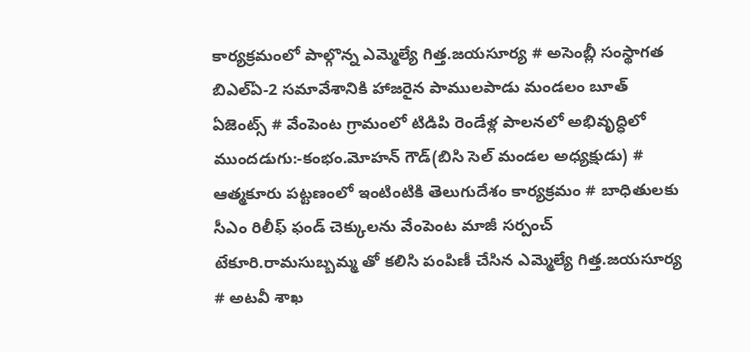కార్యక్రమంలో పాల్గొన్న ఎమ్మెల్యే గిత్త.జయసూర్య # అసెంబ్లీ సంస్థాగత బిఎల్ఏ-2 సమావేశానికి హాజరైన పాములపాడు మండలం బూత్ ఏజెంట్స్ # వేంపెంట గ్రామంలో టిడిపి రెండేళ్ల పాలనలో అభివృద్ధిలో ముందడుగు:-కంభం.మోహన్ గౌడ్(బిసి సెల్ మండల అధ్యక్షుడు) # ఆత్మకూరు పట్టణంలో ఇంటింటికి తెలుగుదేశం కార్యక్రమం # బాధితులకు సీఎం రిలీఫ్ ఫండ్ చెక్కులను వేంపెంట మాజీ సర్పంచ్ టేకూరి.రామసుబ్బమ్మ తో కలిసి పంపిణీ చేసిన ఎమ్మెల్యే గిత్త.జయసూర్య # అటవీ శాఖ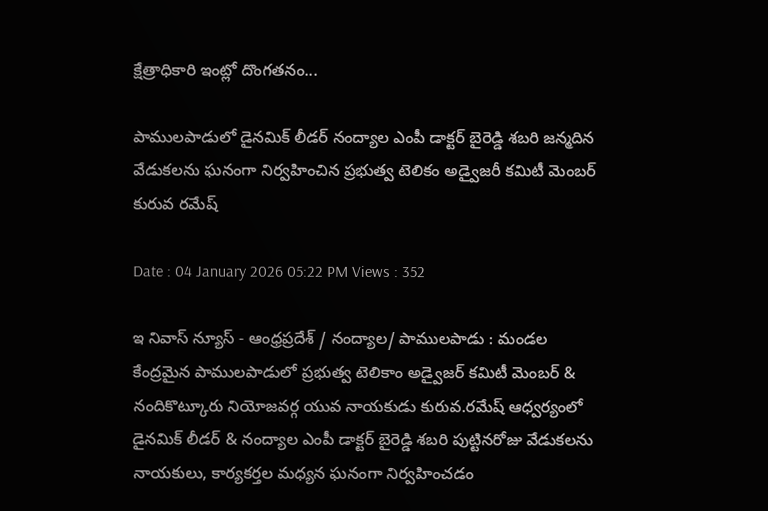క్షేత్రాధికారి ఇంట్లో దొంగతనం...

పాములపాడులో డైనమిక్ లీడర్ నంద్యాల ఎంపీ డాక్టర్ బైరెడ్డి శబరి జన్మదిన వేడుకలను ఘనంగా నిర్వహించిన ప్రభుత్వ టెలికం అడ్వైజరీ కమిటీ మెంబర్ కురువ రమేష్

Date : 04 January 2026 05:22 PM Views : 352

ఇ నివాస్ న్యూస్ - ఆంధ్రప్రదేశ్ / నంద్యాల/ పాములపాడు : మండల కేంద్రమైన పాములపాడులో ప్రభుత్వ టెలికాం అడ్వైజర్ కమిటీ మెంబర్ & నందికొట్కూరు నియోజవర్గ యువ నాయకుడు కురువ.రమేష్ ఆధ్వర్యంలో డైనమిక్ లీడర్ & నంద్యాల ఎంపీ డాక్టర్ బైరెడ్డి శబరి పుట్టినరోజు వేడుకలను నాయకులు, కార్యకర్తల మధ్యన ఘనంగా నిర్వహించడం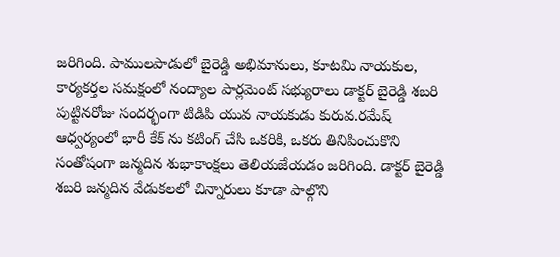జరిగింది. పాములపాడులో బైరెడ్డి అభిమానులు, కూటమి నాయకుల, కార్యకర్తల సమక్షంలో నంద్యాల పార్లమెంట్ సభ్యురాలు డాక్టర్ బైరెడ్డి శబరి పుట్టినరోజు సందర్భంగా టిడిపి యువ నాయకుడు కురువ.రమేష్ ఆధ్వర్యంలో భారీ కేక్ ను కటింగ్ చేసి ఒకరికి, ఒకరు తినిపించుకొని సంతోషంగా జన్మదిన శుభాకాంక్షలు తెలియజేయడం జరిగింది. డాక్టర్ బైరెడ్డి శబరి జన్మదిన వేడుకలలో చిన్నారులు కూడా పాల్గొని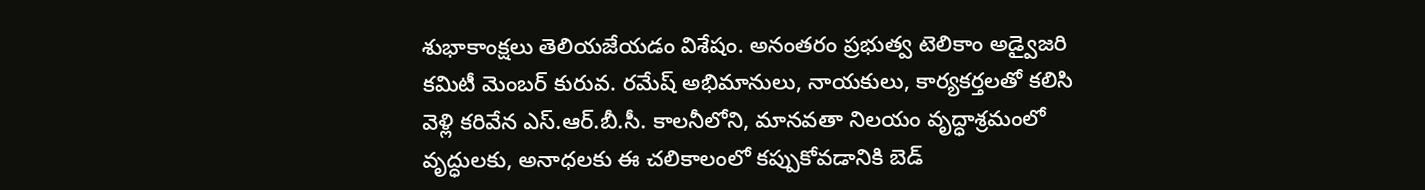శుభాకాంక్షలు తెలియజేయడం విశేషం. అనంతరం ప్రభుత్వ టెలికాం అడ్వైజరి కమిటీ మెంబర్ కురువ. రమేష్ అభిమానులు, నాయకులు, కార్యకర్తలతో కలిసి వెళ్లి కరివేన ఎస్.ఆర్.బీ.సీ. కాలనీలోని, మానవతా నిలయం వృద్ధాశ్రమంలో వృద్ధులకు, అనాధలకు ఈ చలికాలంలో కప్పుకోవడానికి బెడ్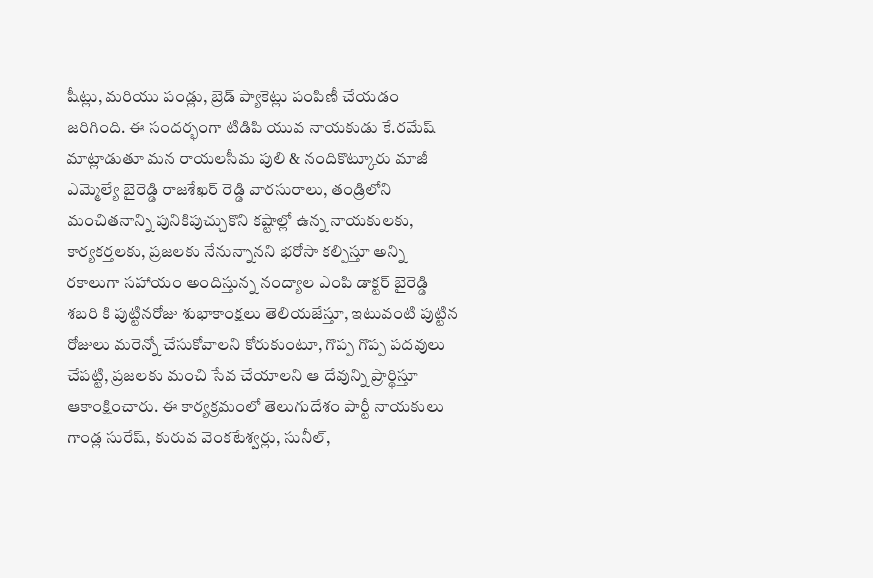షీట్లు, మరియు పండ్లు, బ్రెడ్ ప్యాకెట్లు పంపిణీ చేయడం జరిగింది. ఈ సందర్భంగా టిడిపి యువ నాయకుడు కే.రమేష్ మాట్లాడుతూ మన రాయలసీమ పులి & నందికొట్కూరు మాజీ ఎమ్మెల్యే బైరెడ్డి రాజశేఖర్ రెడ్డి వారసురాలు, తండ్రిలోని మంచితనాన్ని పునికిపుచ్చుకొని కష్టాల్లో ఉన్న నాయకులకు, కార్యకర్తలకు, ప్రజలకు నేనున్నానని భరోసా కల్పిస్తూ అన్ని రకాలుగా సహాయం అందిస్తున్న నంద్యాల ఎంపి డాక్టర్ బైరెడ్డి శబరి కి పుట్టినరోజు శుభాకాంక్షలు తెలియజేస్తూ, ఇటువంటి పుట్టిన రోజులు మరెన్నో చేసుకోవాలని కోరుకుంటూ, గొప్ప గొప్ప పదవులు చేపట్టి, ప్రజలకు మంచి సేవ చేయాలని ఆ దేవున్ని ప్రార్థిస్తూ ఆకాంక్షించారు. ఈ కార్యక్రమంలో తెలుగుదేశం పార్టీ నాయకులు గాండ్ల సురేష్, కురువ వెంకటేశ్వర్లు, సునీల్,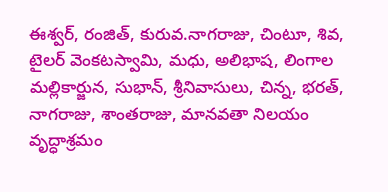ఈశ్వర్, రంజిత్, కురువ.నాగరాజు, చింటూ, శివ, టైలర్ వెంకటస్వామి, మధు, అలిభాష, లింగాల మల్లికార్జున, సుభాన్, శ్రీనివాసులు, చిన్న, భరత్, నాగరాజు, శాంతరాజు, మానవతా నిలయం వృద్ధాశ్రమం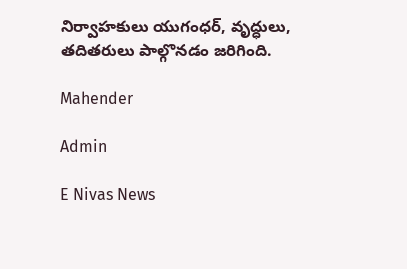నిర్వాహకులు యుగంధర్, వృద్ధులు, తదితరులు పాల్గొనడం జరిగింది.

Mahender

Admin

E Nivas News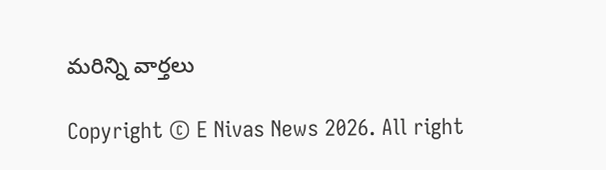మరిన్ని వార్తలు

Copyright © E Nivas News 2026. All right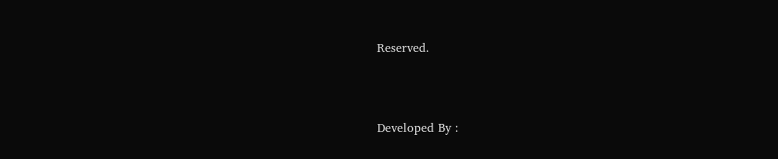Reserved.



Developed By :